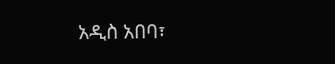አዲስ አበባ፣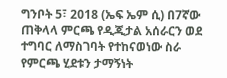ግንቦት 5፣ 2018 (ኤፍ ኤም ሲ) በ7ኛው ጠቅላላ ምርጫ የዲጂታል አሰራርን ወደ ተግባር ለማስገባት የተከናወነው ስራ የምርጫ ሂደቱን ታማኝነት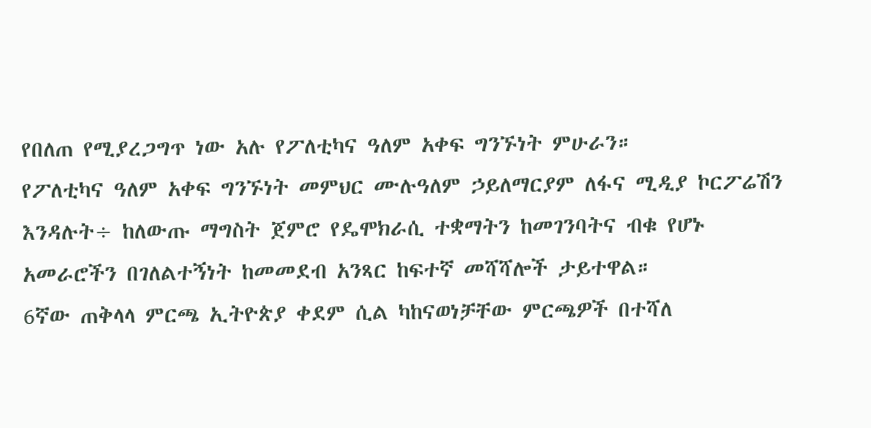የበለጠ የሚያረጋግጥ ነው አሉ የፖለቲካና ዓለም አቀፍ ግንኙነት ምሁራን።
የፖለቲካና ዓለም አቀፍ ግንኙነት መምህር ሙሉዓለም ኃይለማርያም ለፋና ሚዲያ ኮርፖሬሽን እንዳሉት÷ ከለውጡ ማግስት ጀምሮ የዴሞክራሲ ተቋማትን ከመገንባትና ብቁ የሆኑ አመራሮችን በገለልተኝነት ከመመደብ አንጻር ከፍተኛ መሻሻሎች ታይተዋል።
6ኛው ጠቅላላ ምርጫ ኢትዮጵያ ቀደም ሲል ካከናወነቻቸው ምርጫዎች በተሻለ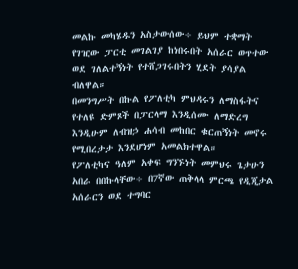መልኩ መካሄዱን አስታውሰው÷ ይህም ተቋማት የገዢው ፓርቲ መገልገያ ከነበሩበት አሰራር ወጥተው ወደ ገለልተኝነት የተሸጋገሩበትን ሂደት ያሳያል ብለዋል።
በመንግሥት በኩል የፖለቲካ ምህዳሩን ለማስፋትና የተለዩ ድምጾች በፓርላማ እንዲሰሙ ለማድረግ እንዲሁም ለብዝኃ ሐሳብ መከበር ቁርጠኝነት መኖሩ የሚበረታታ እንደሆነም አመልክተዋል።
የፖለቲካና ዓለም አቀፍ ግንኙነት መምህሩ ጌታሁን አበራ በበኩላቸው÷ በ7ኛው ጠቅላላ ምርጫ የዲጂታል አሰራርን ወደ ተግባር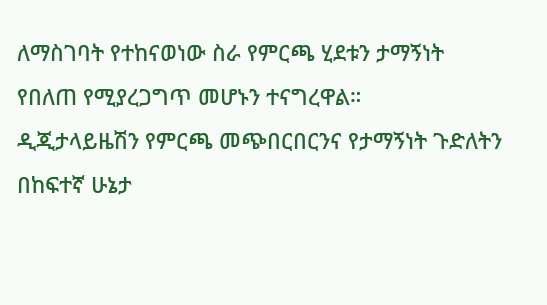ለማስገባት የተከናወነው ስራ የምርጫ ሂደቱን ታማኝነት የበለጠ የሚያረጋግጥ መሆኑን ተናግረዋል።
ዲጂታላይዜሽን የምርጫ መጭበርበርንና የታማኝነት ጉድለትን በከፍተኛ ሁኔታ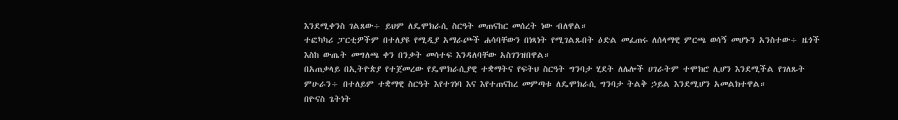እንደሚቀንስ ገልጸው÷ ይህም ለዴሞክራሲ ስርዓት መጠናከር መሰረት ነው ብለዋል።
ተፎካካሪ ፓርቲዎችም በተለያዩ የሚዲያ አማራጮች ሐሳባቸውን በነጻነት የሚገልጹበት ዕድል መፈጠሩ ለሰላማዊ ምርጫ ወሳኝ መሆኑን አንስተው÷ ዜጎች እስከ ውጤት መግለጫ ቀን በንቃት መሳተፍ እንዳለባቸው አስገንዝበዋል።
በአጠቃላይ በኢትዮጵያ የተጀመረው የዴሞክራሲያዊ ተቋማትና የፍትህ ስርዓት ግንባታ ሂደት ለሌሎች ሀገራትም ተሞክሮ ሊሆን እንደሚችል የገለጹት ምሁራን÷ በተለይም ተቋማዊ ስርዓት እየተገነባ እና እየተጠናከረ መምጣቱ ለዴሞክራሲ ግንባታ ትልቅ ኃይል እንደሚሆን አመልክተዋል።
በዮናስ ጌትነት